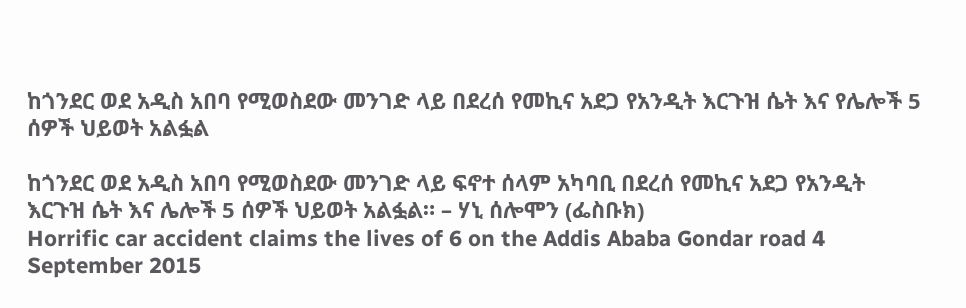ከጎንደር ወደ አዲስ አበባ የሚወስደው መንገድ ላይ በደረሰ የመኪና አደጋ የአንዲት እርጉዝ ሴት እና የሌሎች 5 ሰዎች ህይወት አልፏል

ከጎንደር ወደ አዲስ አበባ የሚወስደው መንገድ ላይ ፍኖተ ሰላም አካባቢ በደረሰ የመኪና አደጋ የአንዲት እርጉዝ ሴት እና ሌሎች 5 ሰዎች ህይወት አልፏል። – ሃኒ ሰሎሞን (ፌስቡክ)
Horrific car accident claims the lives of 6 on the Addis Ababa Gondar road 4 September 2015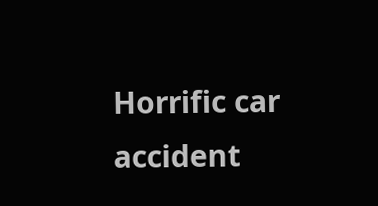Horrific car accident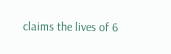claims the lives of 6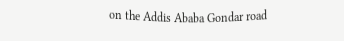on the Addis Ababa Gondar road